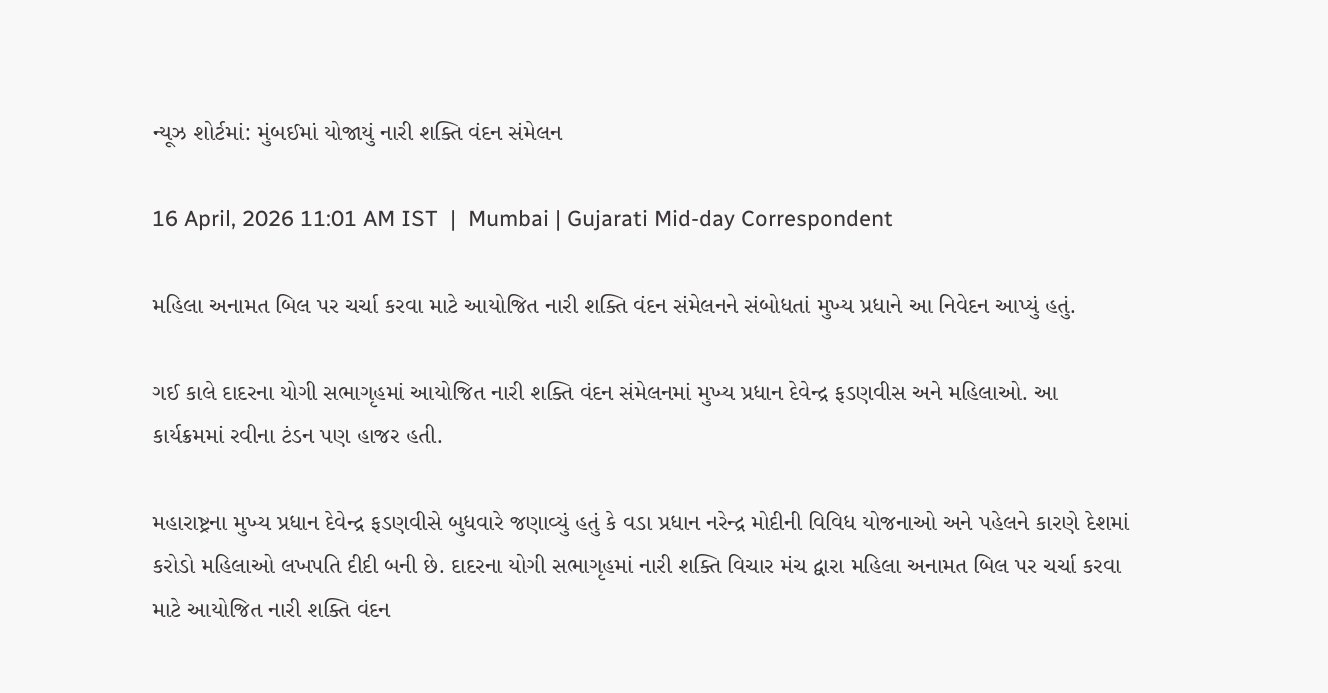ન્યૂઝ શોર્ટમાં: મુંબઈમાં યોજાયું નારી શક્તિ વંદન સંમેલન

16 April, 2026 11:01 AM IST  |  Mumbai | Gujarati Mid-day Correspondent

મહિલા અનામત બિલ પર ચર્ચા કરવા માટે આયોજિત નારી શક્તિ વંદન સંમેલનને સંબોધતાં મુખ્ય પ્રધાને આ નિવેદન આપ્યું હતું.

ગઈ કાલે દાદરના યોગી સભાગૃહમાં આયોજિત નારી શક્તિ વંદન સંમેલનમાં મુખ્ય પ્રધાન દેવેન્દ્ર ફડણવીસ અને મહિલાઓ. આ કાર્યક્રમમાં રવીના ટંડન પણ હાજર હતી.

મહારાષ્ટ્રના મુખ્ય પ્રધાન દેવેન્દ્ર ફડણવીસે બુધવારે જણાવ્યું હતું કે વડા પ્રધાન નરેન્દ્ર મોદીની વિવિધ યોજનાઓ અને પહેલને કારણે દેશમાં કરોડો મહિલાઓ લખપતિ દીદી બની છે. દાદરના યોગી સભાગૃહમાં નારી શક્તિ વિચાર મંચ દ્વારા મહિલા અનામત બિલ પર ચર્ચા કરવા માટે આયોજિત નારી શક્તિ વંદન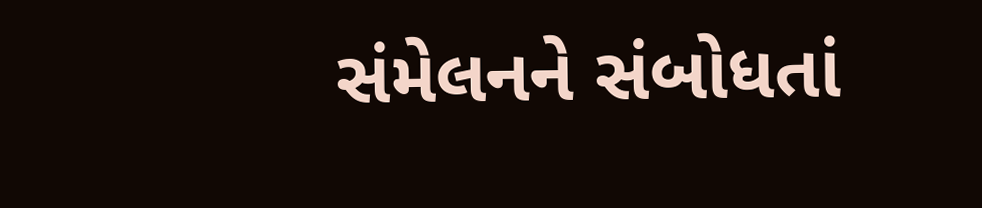સંમેલનને સંબોધતાં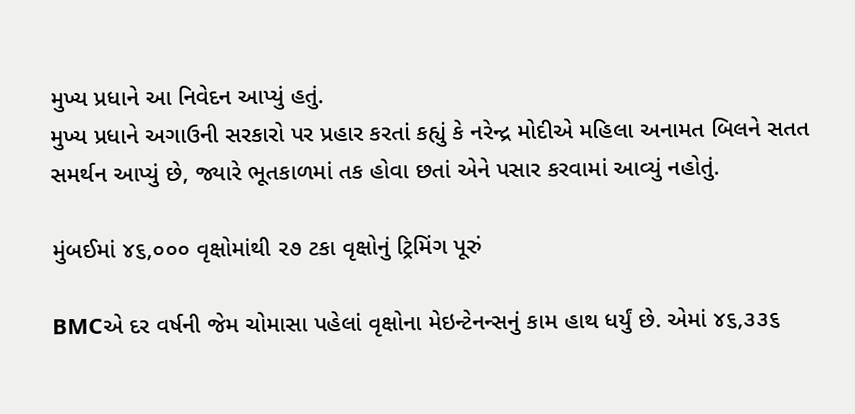મુખ્ય પ્રધાને આ નિવેદન આપ્યું હતું.
મુખ્ય પ્રધાને અગાઉની સરકારો પર પ્રહાર કરતાં કહ્યું કે નરેન્દ્ર મોદીએ મહિલા અનામત બિલને સતત સમર્થન આપ્યું છે, જ્યારે ભૂતકાળમાં તક હોવા છતાં એને પસાર કરવામાં આવ્યું નહોતું.

મુંબઈમાં ૪૬,૦૦૦ વૃક્ષોમાંથી ૨૭ ટકા વૃક્ષોનું ટ્રિમિંગ પૂરું

BMCએ દર વર્ષની જેમ ચોમાસા પહેલાં વૃક્ષોના મેઇન્ટેનન્સનું કામ હાથ ધર્યું છે. એમાં ૪૬,૩૩૬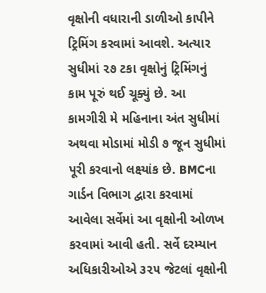વૃક્ષોની વધારાની ડાળીઓ કાપીને ટ્રિમિંગ કરવામાં આવશે. અત્યાર સુધીમાં ૨૭ ટકા વૃક્ષોનું ટ્રિમિંગનું કામ પૂરું થઈ ચૂક્યું છે. આ કામગીરી મે મહિનાના અંત સુધીમાં અથવા મોડામાં મોડી ૭ જૂન સુધીમાં પૂરી કરવાનો લક્ષ્યાંક છે. BMCના ગાર્ડન વિભાગ દ્વારા કરવામાં આવેલા સર્વેમાં આ વૃક્ષોની ઓળખ કરવામાં આવી હતી. સર્વે દરમ્યાન અધિકારીઓએ ૩૨૫ જેટલાં વૃક્ષોની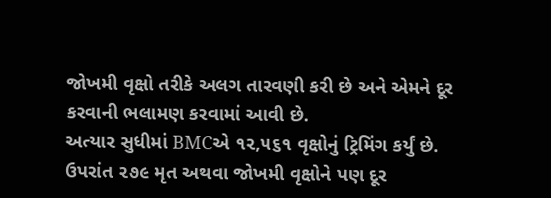જોખમી વૃક્ષો તરીકે અલગ તારવણી કરી છે અને એમને દૂર કરવાની ભલામણ કરવામાં આવી છે.
અત્યાર સુધીમાં BMCએ ૧૨,૫૬૧ વૃક્ષોનું ટ્રિમિંગ કર્યું છે. ઉપરાંત ૨૭૯ મૃત અથવા જોખમી વૃક્ષોને પણ દૂર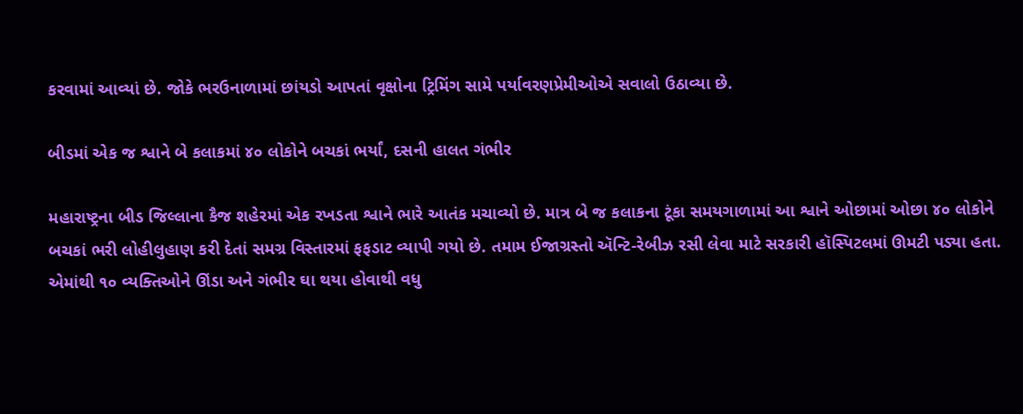કરવામાં આવ્યાં છે. જોકે ભરઉનાળામાં છાંયડો આપતાં વૃક્ષોના ટ્રિમિંગ સામે પર્યાવરણપ્રેમીઓએ સવાલો ઉઠાવ્યા છે.

બીડમાં એક જ શ્વાને બે કલાકમાં ૪૦ લોકોને બચકાં ભર્યાં, દસની હાલત ગંભીર

મહારાષ્ટ્રના બીડ જિલ્લાના કૈજ શહેરમાં એક રખડતા શ્વાને ભારે આતંક મચાવ્યો છે. માત્ર બે જ કલાકના ટૂંકા સમયગાળામાં આ શ્વાને ઓછામાં ઓછા ૪૦ લોકોને બચકાં ભરી લોહીલુહાણ કરી દેતાં સમગ્ર વિસ્તારમાં ફફડાટ વ્યાપી ગયો છે. તમામ ઈજાગ્રસ્તો ઍન્ટિ-રેબીઝ રસી લેવા માટે સરકારી હૉસ્પિટલમાં ઊમટી પડ્યા હતા. એમાંથી ૧૦ વ્યક્તિઓને ઊંડા અને ગંભીર ઘા થયા હોવાથી વધુ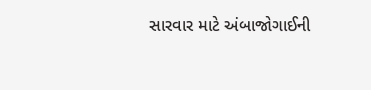સારવાર માટે અંબાજોગાઈની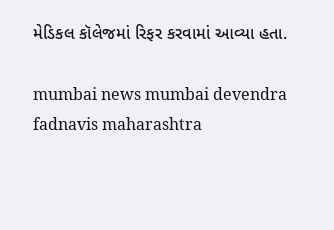મેડિકલ કૉલેજમાં રિફર કરવામાં આવ્યા હતા.

mumbai news mumbai devendra fadnavis maharashtra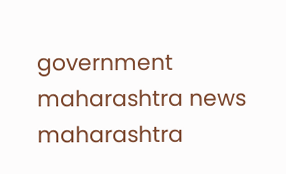government maharashtra news maharashtra